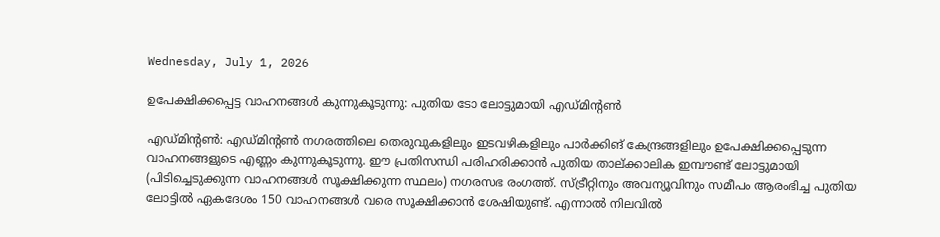Wednesday, July 1, 2026

ഉപേക്ഷിക്കപ്പെട്ട വാഹനങ്ങള്‍ കുന്നുകൂടുന്നു: പുതിയ ടോ ലോട്ടുമായി എഡ്മിന്റണ്‍

എഡ്മിന്റണ്‍: എഡ്മിന്റണ്‍ നഗരത്തിലെ തെരുവുകളിലും ഇടവഴികളിലും പാര്‍ക്കിങ് കേന്ദ്രങ്ങളിലും ഉപേക്ഷിക്കപ്പെടുന്ന വാഹനങ്ങളുടെ എണ്ണം കുന്നുകൂടുന്നു. ഈ പ്രതിസന്ധി പരിഹരിക്കാന്‍ പുതിയ താല്ക്കാലിക ഇമ്പൗണ്ട് ലോട്ടുമായി (പിടിച്ചെടുക്കുന്ന വാഹനങ്ങള്‍ സൂക്ഷിക്കുന്ന സ്ഥലം) നഗരസഭ രംഗത്ത്. സ്ട്രീറ്റിനും അവന്യൂവിനും സമീപം ആരംഭിച്ച പുതിയ ലോട്ടില്‍ ഏകദേശം 150 വാഹനങ്ങള്‍ വരെ സൂക്ഷിക്കാന്‍ ശേഷിയുണ്ട്. എന്നാല്‍ നിലവില്‍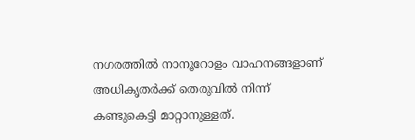നഗരത്തില്‍ നാനൂറോളം വാഹനങ്ങളാണ് അധികൃതര്‍ക്ക് തെരുവില്‍ നിന്ന് കണ്ടുകെട്ടി മാറ്റാനുള്ളത്.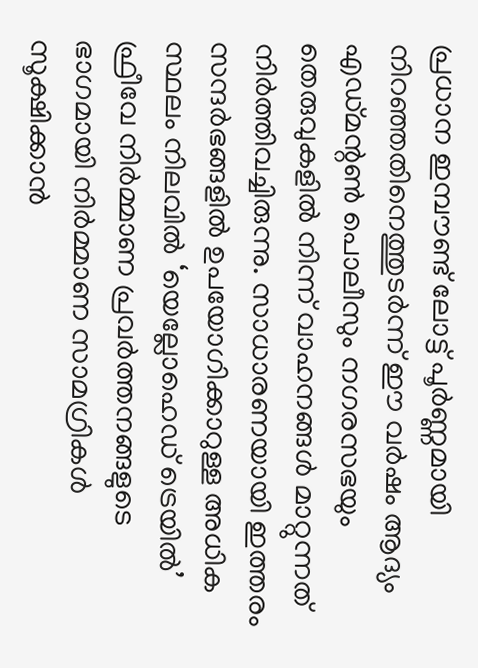പ്രധാന ഇമ്പൗണ്ട് ലോട്ട് പൂര്‍ണ്ണമായി നിറഞ്ഞതിനെത്തുടര്‍ന്ന് ഈ വര്‍ഷം ആദ്യം എഡ്മന്റണ്‍ പൊലീസും നഗരസഭയും തെരുവുകളില്‍ നിന്ന് വാഹനങ്ങള്‍ മാറ്റുന്നത് നിര്‍ത്തിവച്ചിരുന്നു. സാധാരണയായി ഇത്തരം സന്ദര്‍ഭങ്ങളില്‍ ഉപയോഗിക്കാറുള്ള അധിക സ്ഥലം നിലവില്‍ ‘യെല്ലോഹെഡ് ട്രെയില്‍’ ഫ്രീവേ നിര്‍മ്മാണ പ്രവര്‍ത്തനങ്ങളുടെ ഭാഗമായി നിര്‍മ്മാണ സാമഗ്രികള്‍ സൂക്ഷിക്കാന്‍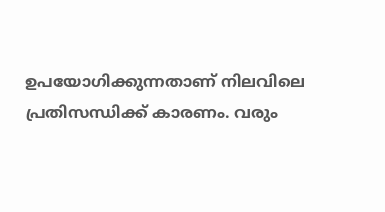ഉപയോഗിക്കുന്നതാണ് നിലവിലെ പ്രതിസന്ധിക്ക് കാരണം. വരും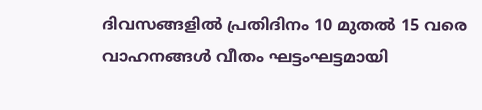ദിവസങ്ങളില്‍ പ്രതിദിനം 10 മുതല്‍ 15 വരെ വാഹനങ്ങള്‍ വീതം ഘട്ടംഘട്ടമായി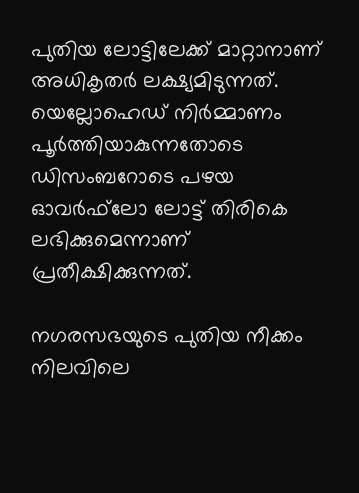പുതിയ ലോട്ടിലേക്ക് മാറ്റാനാണ് അധികൃതര്‍ ലക്ഷ്യമിടുന്നത്. യെല്ലോഹെഡ് നിര്‍മ്മാണം പൂര്‍ത്തിയാകുന്നതോടെ ഡിസംബറോടെ പഴയ ഓവര്‍ഫ്‌ലോ ലോട്ട് തിരികെ ലഭിക്കുമെന്നാണ് പ്രതീക്ഷിക്കുന്നത്.

നഗരസഭയുടെ പുതിയ നീക്കം നിലവിലെ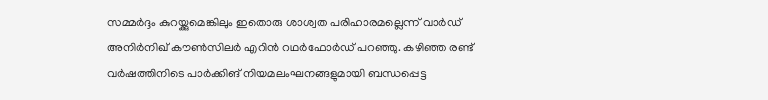സമ്മര്‍ദ്ദം കുറയ്ക്കുമെങ്കിലും ഇതൊരു ശാശ്വത പരിഹാരമല്ലെന്ന് വാര്‍ഡ് അനിര്‍നിഖ് കൗണ്‍സിലര്‍ എറിന്‍ റഥര്‍ഫോര്‍ഡ് പറഞ്ഞു. കഴിഞ്ഞ രണ്ട് വര്‍ഷത്തിനിടെ പാര്‍ക്കിങ് നിയമലംഘനങ്ങളുമായി ബന്ധപ്പെട്ട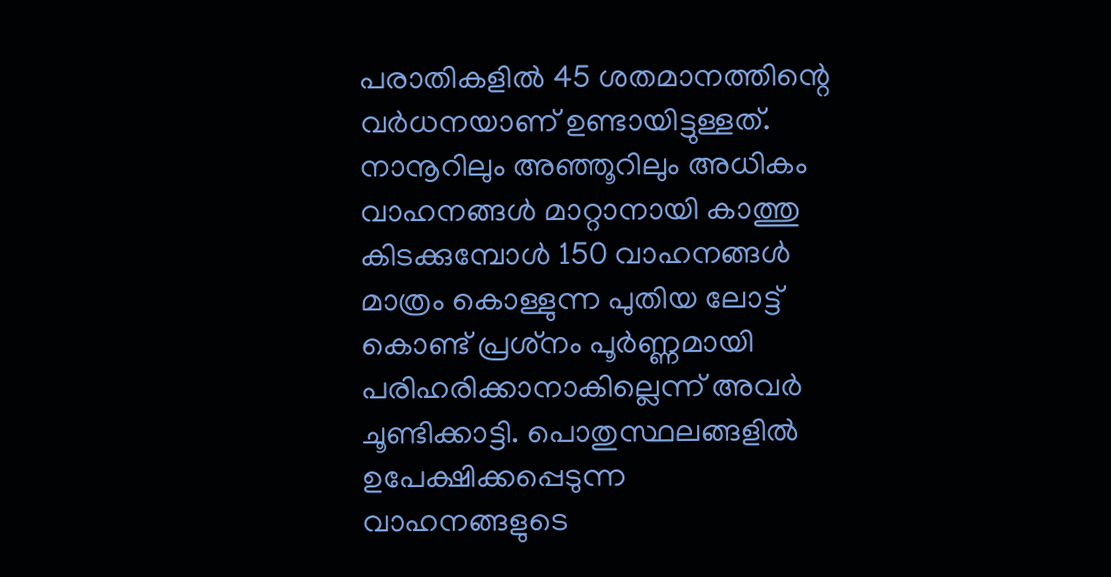പരാതികളില്‍ 45 ശതമാനത്തിന്റെ വര്‍ധനയാണ് ഉണ്ടായിട്ടുള്ളത്. നാനൂറിലും അഞ്ഞൂറിലും അധികം വാഹനങ്ങള്‍ മാറ്റാനായി കാത്തു കിടക്കുമ്പോള്‍ 150 വാഹനങ്ങള്‍ മാത്രം കൊള്ളുന്ന പുതിയ ലോട്ട് കൊണ്ട് പ്രശ്‌നം പൂര്‍ണ്ണമായി പരിഹരിക്കാനാകില്ലെന്ന് അവര്‍ ചൂണ്ടിക്കാട്ടി. പൊതുസ്ഥലങ്ങളില്‍ ഉപേക്ഷിക്കപ്പെടുന്ന വാഹനങ്ങളുടെ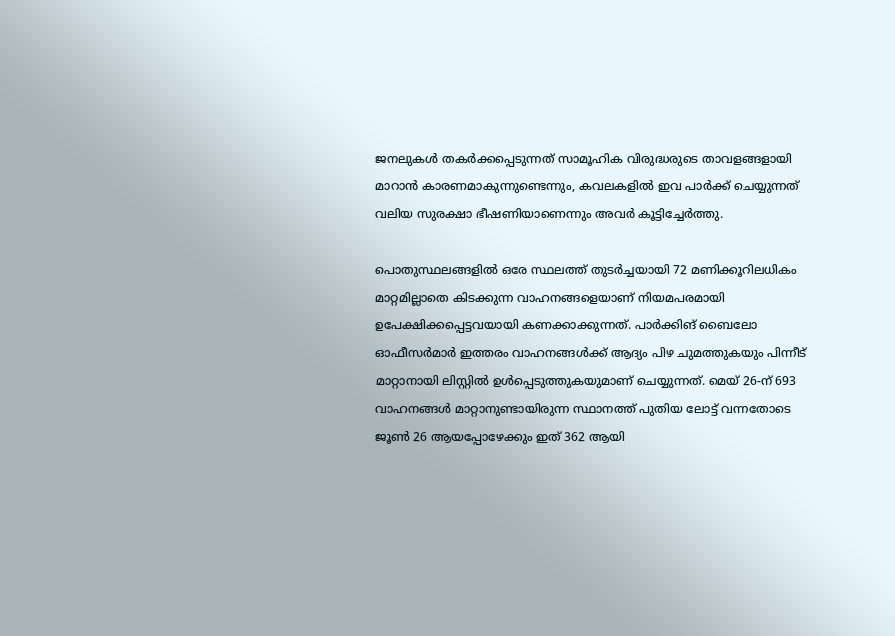ജനലുകള്‍ തകര്‍ക്കപ്പെടുന്നത് സാമൂഹിക വിരുദ്ധരുടെ താവളങ്ങളായി മാറാന്‍ കാരണമാകുന്നുണ്ടെന്നും, കവലകളില്‍ ഇവ പാര്‍ക്ക് ചെയ്യുന്നത് വലിയ സുരക്ഷാ ഭീഷണിയാണെന്നും അവര്‍ കൂട്ടിച്ചേര്‍ത്തു.

പൊതുസ്ഥലങ്ങളില്‍ ഒരേ സ്ഥലത്ത് തുടര്‍ച്ചയായി 72 മണിക്കൂറിലധികം മാറ്റമില്ലാതെ കിടക്കുന്ന വാഹനങ്ങളെയാണ് നിയമപരമായി ഉപേക്ഷിക്കപ്പെട്ടവയായി കണക്കാക്കുന്നത്. പാര്‍ക്കിങ് ബൈലോ ഓഫീസര്‍മാര്‍ ഇത്തരം വാഹനങ്ങള്‍ക്ക് ആദ്യം പിഴ ചുമത്തുകയും പിന്നീട് മാറ്റാനായി ലിസ്റ്റില്‍ ഉള്‍പ്പെടുത്തുകയുമാണ് ചെയ്യുന്നത്. മെയ് 26-ന് 693 വാഹനങ്ങള്‍ മാറ്റാനുണ്ടായിരുന്ന സ്ഥാനത്ത് പുതിയ ലോട്ട് വന്നതോടെ ജൂണ്‍ 26 ആയപ്പോഴേക്കും ഇത് 362 ആയി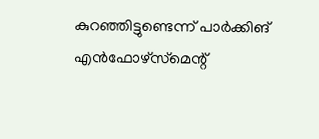കുറഞ്ഞിട്ടുണ്ടെന്ന് പാര്‍ക്കിങ് എന്‍ഫോഴ്‌സ്‌മെന്റ്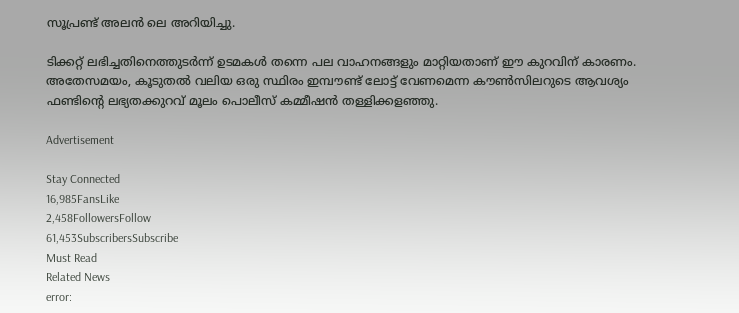സൂപ്രണ്ട് അലന്‍ ലെ അറിയിച്ചു.

ടിക്കറ്റ് ലഭിച്ചതിനെത്തുടര്‍ന്ന് ഉടമകള്‍ തന്നെ പല വാഹനങ്ങളും മാറ്റിയതാണ് ഈ കുറവിന് കാരണം. അതേസമയം, കൂടുതല്‍ വലിയ ഒരു സ്ഥിരം ഇമ്പൗണ്ട് ലോട്ട് വേണമെന്ന കൗണ്‍സിലറുടെ ആവശ്യം ഫണ്ടിന്റെ ലഭ്യതക്കുറവ് മൂലം പൊലീസ് കമ്മീഷന്‍ തള്ളിക്കളഞ്ഞു.

Advertisement

Stay Connected
16,985FansLike
2,458FollowersFollow
61,453SubscribersSubscribe
Must Read
Related News
error: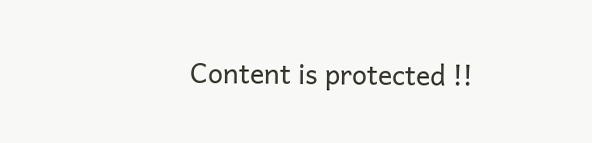Content is protected !!